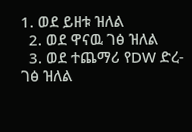1. ወደ ይዘቱ ዝለል
  2. ወደ ዋናዉ ገፅ ዝለል
  3. ወደ ተጨማሪ የDW ድረ-ገፅ ዝለል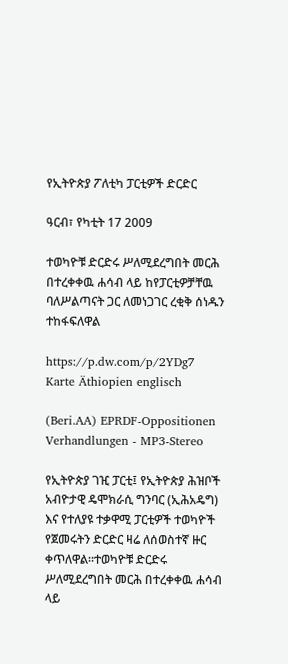የኢትዮጵያ ፖለቲካ ፓርቲዎች ድርድር

ዓርብ፣ የካቲት 17 2009

ተወካዮቹ ድርድሩ ሥለሚደረግበት መርሕ በተረቀቀዉ ሐሳብ ላይ ከየፓርቲዎቻቸዉ ባለሥልጣናት ጋር ለመነጋገር ረቂቅ ሰነዱን ተከፋፍለዋል

https://p.dw.com/p/2YDg7
Karte Äthiopien englisch

(Beri.AA) EPRDF-Oppositionen Verhandlungen - MP3-Stereo

የኢትዮጵያ ገዢ ፓርቲ፤ የኢትዮጵያ ሕዝቦች አብዮታዊ ዴሞክራሲ ግንባር (ኢሕአዴግ) እና የተለያዩ ተቃዋሚ ፓርቲዎች ተወካዮች የጀመሩትን ድርድር ዛሬ ለሰወስተኛ ዙር ቀጥለዋል።ተወካዮቹ ድርድሩ ሥለሚደረግበት መርሕ በተረቀቀዉ ሐሳብ ላይ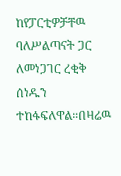ከየፓርቲዎቻቸዉ ባለሥልጣናት ጋር ለመነጋገር ረቂቅ ሰነዱን ተከፋፍለዋል።በዛሬዉ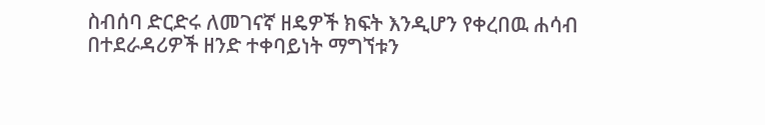ስብሰባ ድርድሩ ለመገናኛ ዘዴዎች ክፍት እንዲሆን የቀረበዉ ሐሳብ በተደራዳሪዎች ዘንድ ተቀባይነት ማግኘቱን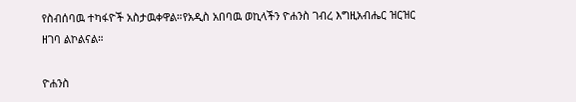የስብሰባዉ ተካፋዮች አስታዉቀዋል።የአዲስ አበባዉ ወኪላችን ዮሐንስ ገብረ እግዚአብሔር ዝርዝር ዘገባ ልኮልናል።

ዮሐንስ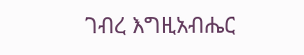ገብረ እግዚአብሔር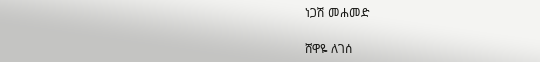ነጋሽ መሐመድ

ሸዋዬ ለገሰ